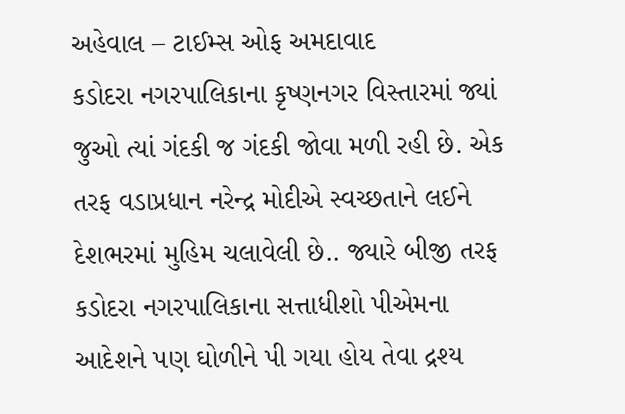અહેવાલ – ટાઈમ્સ ઓફ અમદાવાદ
કડોદરા નગરપાલિકાના કૃષ્ણનગર વિસ્તારમાં જ્યાં જુઓ ત્યાં ગંદકી જ ગંદકી જોવા મળી રહી છે. એક તરફ વડાપ્રધાન નરેન્દ્ર મોદીએ સ્વચ્છતાને લઈને દેશભરમાં મુહિમ ચલાવેલી છે.. જ્યારે બીજી તરફ કડોદરા નગરપાલિકાના સત્તાધીશો પીએમના આદેશને પણ ઘોળીને પી ગયા હોય તેવા દ્રશ્ય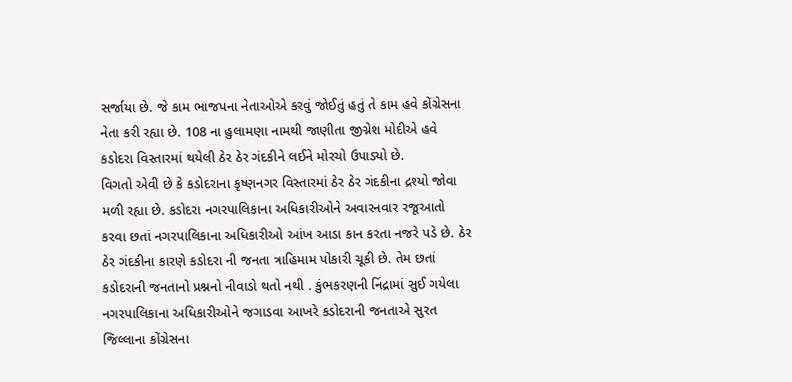સર્જાયા છે. જે કામ ભાજપના નેતાઓએ કરવું જોઈતું હતું તે કામ હવે કોંગ્રેસના નેતા કરી રહ્યા છે. 108 ના હુલામણા નામથી જાણીતા જીગ્નેશ મોદીએ હવે કડોદરા વિસ્તારમાં થયેલી ઠેર ઠેર ગંદકીને લઈને મોરચો ઉપાડ્યો છે.
વિગતો એવી છે કે કડોદરાના કૃષ્ણનગર વિસ્તારમાં ઠેર ઠેર ગંદકીના દ્રશ્યો જોવા મળી રહ્યા છે. કડોદરા નગરપાલિકાના અધિકારીઓને અવારનવાર રજૂઆતો કરવા છતાં નગરપાલિકાના અધિકારીઓ આંખ આડા કાન કરતા નજરે પડે છે. ઠેર ઠેર ગંદકીના કારણે કડોદરા ની જનતા ત્રાહિમામ પોકારી ચૂકી છે. તેમ છતાં કડોદરાની જનતાનો પ્રશ્નનો નીવાડો થતો નથી . કુંભકરણની નિંદ્રામાં સુઈ ગયેલા નગરપાલિકાના અધિકારીઓને જગાડવા આખરે કડોદરાની જનતાએ સુરત જિલ્લાના કોંગ્રેસના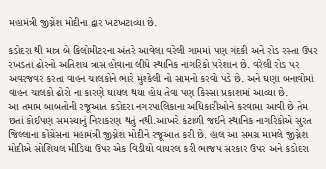મહામંત્રી જીગ્નેશ મોદીના દ્વાર ખટખટાવ્યા છે.

કડોદરા થી માત્ર બે કિલોમીટરના અંતરે આવેલા વરેલી ગામમાં પણ ગંદકી અને રોડ રસ્તા ઉપર રખડતા ઢોરનો અતિશય ત્રાસ હોવાના લીધે સ્થાનિક નાગરિકો પરેશાન છે. વરેલી રોડ પર અવરજવર કરતા વાહન ચાલકોને ભારે મુશ્કેલી નો સામનો કરવો પડે છે. અને ઘણા બનાવોમાં વાહન ચાલકો ઢોરો ના કારણે ઘાયલ થયા હોય તેવા પણ કિસ્સા પ્રકાશમાં આવ્યા છે.
આ તમામ બાબતોની રજૂઆત કડોદરા નગરપાલિકાના અધિકારીઓને કરવામા આવી છે તેમ છતાં કોઈપણ સમસ્યાનું નિરાકરણ થતું નથી.આખરે કંટાળી જઈને સ્થાનિક નાગરિકોએ સુરત જિલ્લાના કોંગ્રેસના મહામંત્રી જીગ્નેશ મોદીને રજૂઆત કરી છે. હાલ આ સમગ્ર મામલે જીગ્નેશ મોદીએ સોશિયલ મીડિયા ઉપર એક વિડીયો વાયરલ કરી ભાજપ સરકાર ઉપર અને કડોદરા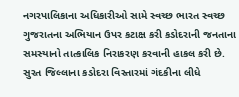નગરપાલિકાના અધિકારીઓ સામે સ્વચ્છ ભારત સ્વચ્છ ગુજરાતના અભિયાન ઉપર કટાક્ષ કરી કડોદરાની જનતાના સમસ્યાનો તાત્કાલિક નિરાકરણ કરવાની હાકલ કરી છે.
સુરત જિલ્લાના કડોદરા વિસ્તારમાં ગંદકીના લીધે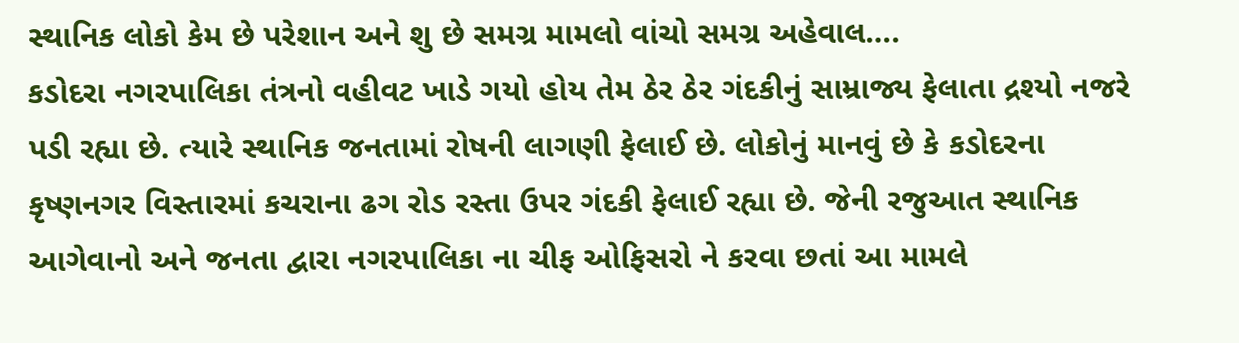સ્થાનિક લોકો કેમ છે પરેશાન અને શુ છે સમગ્ર મામલો વાંચો સમગ્ર અહેવાલ….
કડોદરા નગરપાલિકા તંત્રનો વહીવટ ખાડે ગયો હોય તેમ ઠેર ઠેર ગંદકીનું સામ્રાજ્ય ફેલાતા દ્રશ્યો નજરે પડી રહ્યા છે. ત્યારે સ્થાનિક જનતામાં રોષની લાગણી ફેલાઈ છે. લોકોનું માનવું છે કે કડોદરના કૃષ્ણનગર વિસ્તારમાં કચરાના ઢગ રોડ રસ્તા ઉપર ગંદકી ફેલાઈ રહ્યા છે. જેની રજુઆત સ્થાનિક આગેવાનો અને જનતા દ્વારા નગરપાલિકા ના ચીફ ઓફિસરો ને કરવા છતાં આ મામલે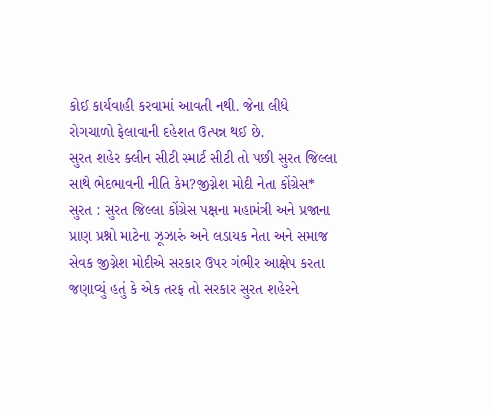કોઈ કાર્યવાહી કરવામાં આવતી નથી. જેના લીધે
રોગચાળો ફેલાવાની દહેશત ઉત્પન્ન થઈ છે.
સુરત શહેર ક્લીન સીટી સ્માર્ટ સીટી તો પછી સુરત જિલ્લા સાથે ભેદભાવની નીતિ કેમ?જીગ્નેશ મોદી નેતા કોંગ્રેસ*
સુરત : સુરત જિલ્લા કોંગ્રેસ પક્ષના મહામંત્રી અને પ્રજાના પ્રાણ પ્રશ્નો માટેના ઝૂઝારું અને લડાયક નેતા અને સમાજ સેવક જીગ્નેશ મોદીએ સરકાર ઉપર ગંભીર આક્ષેપ કરતા જણાવ્યું હતું કે એક તરફ તો સરકાર સુરત શહેરને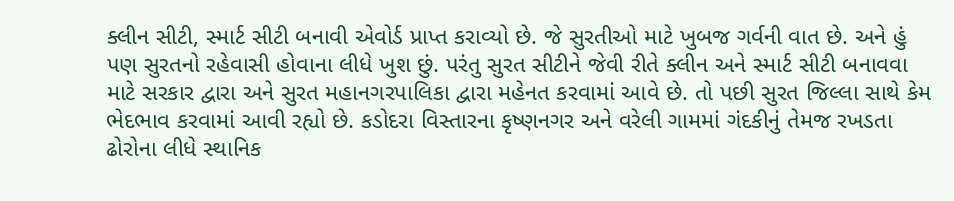ક્લીન સીટી, સ્માર્ટ સીટી બનાવી એવોર્ડ પ્રાપ્ત કરાવ્યો છે. જે સુરતીઓ માટે ખુબજ ગર્વની વાત છે. અને હું પણ સુરતનો રહેવાસી હોવાના લીધે ખુશ છું. પરંતુ સુરત સીટીને જેવી રીતે ક્લીન અને સ્માર્ટ સીટી બનાવવા માટે સરકાર દ્વારા અને સુરત મહાનગરપાલિકા દ્વારા મહેનત કરવામાં આવે છે. તો પછી સુરત જિલ્લા સાથે કેમ ભેદભાવ કરવામાં આવી રહ્યો છે. કડોદરા વિસ્તારના કૃષ્ણનગર અને વરેલી ગામમાં ગંદકીનું તેમજ રખડતા ઢોરોના લીધે સ્થાનિક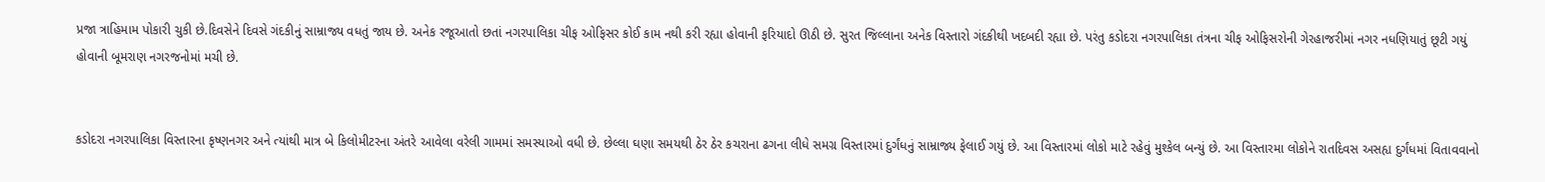પ્રજા ત્રાહિમામ પોકારી ચુકી છે.દિવસેને દિવસે ગંદકીનું સામ્રાજ્ય વધતું જાય છે. અનેક રજૂઆતો છતાં નગરપાલિકા ચીફ ઓફિસર કોઈ કામ નથી કરી રહ્યા હોવાની ફરિયાદો ઊઠી છે. સુરત જિલ્લાના અનેક વિસ્તારો ગંદકીથી ખદબદી રહ્યા છે. પરંતુ કડોદરા નગરપાલિકા તંત્રના ચીફ ઓફિસરોની ગેરહાજરીમાં નગર નધણિયાતું છૂટી ગયું હોવાની બૂમરાણ નગરજનોમાં મચી છે.


કડોદરા નગરપાલિકા વિસ્તારના કૃષ્ણનગર અને ત્યાંથી માત્ર બે કિલોમીટરના અંતરે આવેલા વરેલી ગામમાં સમસ્યાઓ વધી છે. છેલ્લા ઘણા સમયથી ઠેર ઠેર કચરાના ઢગના લીધે સમગ્ર વિસ્તારમાં દુર્ગંધનું સામ્રાજ્ય ફેલાઈ ગયું છે. આ વિસ્તારમાં લોકો માટે રહેવું મુશ્કેલ બન્યું છે. આ વિસ્તારમા લોકોને રાતદિવસ અસહ્ય દુર્ગંધમાં વિતાવવાનો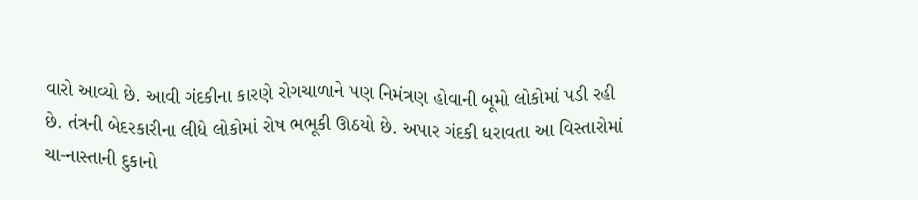વારો આવ્યો છે. આવી ગંદકીના કારણે રોગચાળાને પણ નિમંત્રણ હોવાની બૂમો લોકોમાં પડી રહી છે. તંત્રની બેદરકારીના લીધે લોકોમાં રોષ ભભૂકી ઊઠયો છે. અપાર ગંદકી ધરાવતા આ વિસ્તારોમાં ચા-નાસ્તાની દુકાનો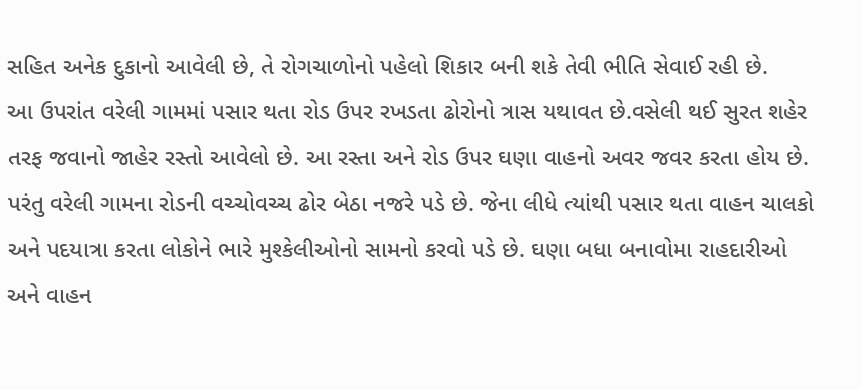સહિત અનેક દુકાનો આવેલી છે, તે રોગચાળોનો પહેલો શિકાર બની શકે તેવી ભીતિ સેવાઈ રહી છે.
આ ઉપરાંત વરેલી ગામમાં પસાર થતા રોડ ઉપર રખડતા ઢોરોનો ત્રાસ યથાવત છે.વસેલી થઈ સુરત શહેર તરફ જવાનો જાહેર રસ્તો આવેલો છે. આ રસ્તા અને રોડ ઉપર ઘણા વાહનો અવર જવર કરતા હોય છે. પરંતુ વરેલી ગામના રોડની વચ્ચોવચ્ચ ઢોર બેઠા નજરે પડે છે. જેના લીધે ત્યાંથી પસાર થતા વાહન ચાલકો અને પદયાત્રા કરતા લોકોને ભારે મુશ્કેલીઓનો સામનો કરવો પડે છે. ઘણા બધા બનાવોમા રાહદારીઓ અને વાહન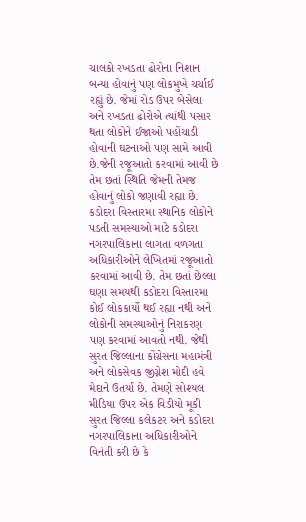ચાલકો રખડતા ઢોરોના નિશાન બન્યા હોવાનું પણ લોકમુખે ચર્ચાઈ રહ્યું છે. જેમાં રોડ ઉપર બેસેલા અને રખડતા ઢોરોએ ત્યાંથી પસાર થતા લોકોને ઈજાઓ પહોંચાડી હોવાની ઘટનાઓ પણ સામે આવી છે.જેની રજૂઆતો કરવામાં આવી છે તેમ છતાં સ્થિતિ જેમની તેમજ હોવાનું લોકો જણાવી રહ્યા છે.
કડોદરા વિસ્તારમા સ્થાનિક લોકોને પડતી સમસ્યાઓ માટે કડોદરા નગરપાલિકાના લાગતા વળગતા અધિકારીઓને લેખિતમાં રજૂઆતો કરવામાં આવી છે. તેમ છતાં છેલ્લા ઘણા સમયથી કડોદરા વિસ્તારમા કોઈ લોકકાર્યો થઈ રહ્યા નથી અને લોકોની સમસ્યાઓનું નિરાકરણ પણ કરવામાં આવતો નથી. જેથી સુરત જિલ્લાના કોંગ્રેસના મહામંત્રી અને લોકસેવક જીગ્નેશ મોદી હવે મેદાને ઉતર્યા છે. તેમણે સોશ્યલ મીડિયા ઉપર એક વિડીયો મૂકી સુરત જિલ્લા કલેકટર અને કડોદરા નગરપાલિકાના અધિકારીઓને વિનંતી કરી છે કે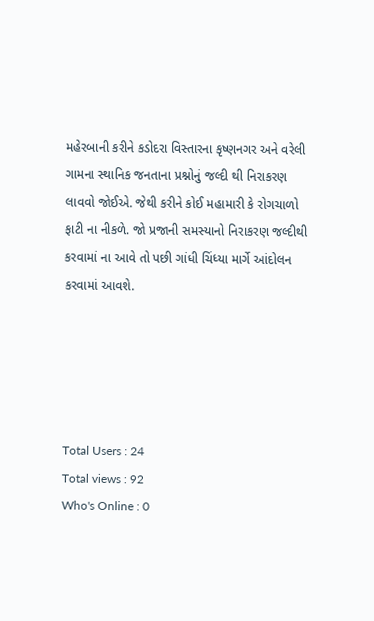મહેરબાની કરીને કડોદરા વિસ્તારના કૃષ્ણનગર અને વરેલી ગામના સ્થાનિક જનતાના પ્રશ્નોનું જલ્દી થી નિરાકરણ લાવવો જોઈએ. જેથી કરીને કોઈ મહામારી કે રોગચાળો ફાટી ના નીકળે. જો પ્રજાની સમસ્યાનો નિરાકરણ જલ્દીથી કરવામાં ના આવે તો પછી ગાંધી ચિંધ્યા માર્ગે આંદોલન કરવામાં આવશે.





Total Users : 24
Total views : 92
Who's Online : 0